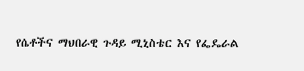የሴቶችና ማህበራዊ ጉዳይ ሚኒስቴር እና የፌዴራል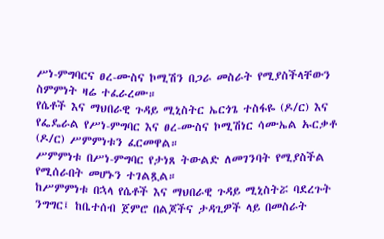ሥነ-ምግባርና ፀረ-ሙስና ኮሚሽን በጋራ መስራት የሚያስችላቸውን ስምምነት ዛሬ ተፈራረሙ።
የሴቶች እና ማህበራዊ ጉዳይ ሚኒስትር ኤርጎጌ ተስፋዬ (ዶ/ር) እና የፌዴራል የሥነ-ምግባር እና ፀረ-ሙስና ኮሚሽነር ሳሙኤል ኡርቃቶ (ዶ/ር) ሥምምነቱን ፈርመዋል።
ሥምምነቱ በሥነ-ምግባር የታነጸ ትውልድ ለመገንባት የሚያስችል የሚሰራበት መሆኑን ተገልጿል።
ከሥምምነቱ በኋላ የሴቶች እና ማህበራዊ ጉዳይ ሚኒስትሯ ባደረጉት ንግግር፤ ከቤተሰብ ጀምሮ በልጆችና ታዳጊዎች ላይ በመስራት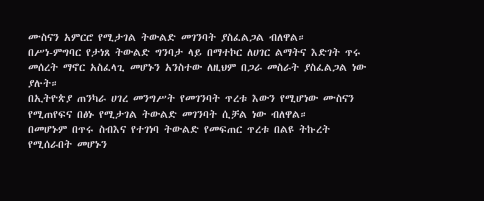ሙስናን አምርሮ የሚታገል ትውልድ መገንባት ያስፈልጋል ብለዋል።
በሥነ-ምግባር የታነጸ ትውልድ ግንባታ ላይ በማተኮር ለሀገር ልማትና እድገት ጥሩ መሰረት ማኖር አስፈላጊ መሆኑን አንስተው ለዚህም በጋራ መስራት ያስፈልጋል ነው ያሉት።
በኢትዮጵያ ጠንካራ ሀገረ መንግሥት የመገንባት ጥረቱ እውን የሚሆነው ሙስናን የሚጠየፍና በፅኑ የሚታገል ትውልድ መገንባት ሲቻል ነው ብለዋል።
በመሆኑም በጥሩ ስብእና የተገነባ ትውልድ የመፍጠር ጥረቱ በልዩ ትኩረት የሚሰራበት መሆኑን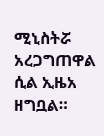ሚኒስትሯ አረጋግጠዋል ሲል ኢዜአ ዘግቧል።